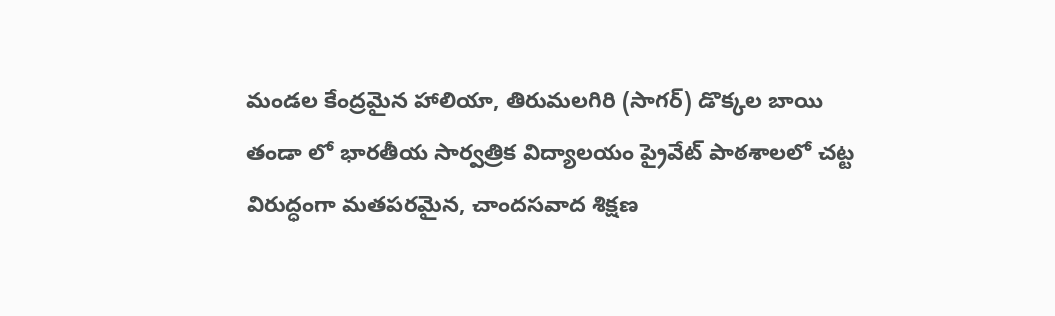మండల కేంద్రమైన హాలియా, తిరుమలగిరి (సాగర్) డొక్కల బాయి తండా లో భారతీయ సార్వత్రిక విద్యాలయం ప్రైవేట్ పాఠశాలలో చట్ట విరుద్ధంగా మతపరమైన, చాందసవాద శిక్షణ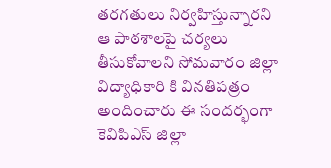తరగతులు నిర్వహిస్తున్నారని ఆ పాఠశాలపై చర్యలు తీసుకోవాలని సోమవారం జిల్లా విద్యాధికారి కి వినతిపత్రం అందించారు ఈ సందర్భంగా కెవిపిఎస్ జిల్లా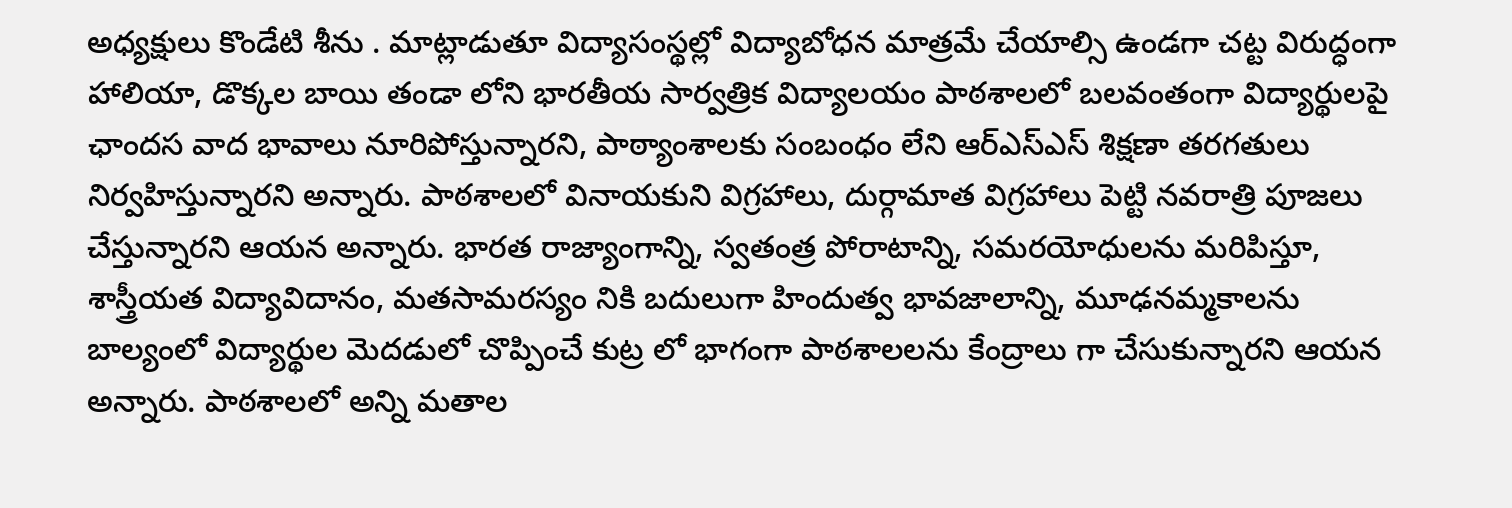అధ్యక్షులు కొండేటి శీను . మాట్లాడుతూ విద్యాసంస్థల్లో విద్యాబోధన మాత్రమే చేయాల్సి ఉండగా చట్ట విరుద్ధంగా హాలియా, డొక్కల బాయి తండా లోని భారతీయ సార్వత్రిక విద్యాలయం పాఠశాలలో బలవంతంగా విద్యార్థులపై ఛాందస వాద భావాలు నూరిపోస్తున్నారని, పాఠ్యాంశాలకు సంబంధం లేని ఆర్ఎస్ఎస్ శిక్షణా తరగతులు నిర్వహిస్తున్నారని అన్నారు. పాఠశాలలో వినాయకుని విగ్రహాలు, దుర్గామాత విగ్రహాలు పెట్టి నవరాత్రి పూజలు చేస్తున్నారని ఆయన అన్నారు. భారత రాజ్యాంగాన్ని, స్వతంత్ర పోరాటాన్ని, సమరయోధులను మరిపిస్తూ, శాస్త్రీయత విద్యావిదానం, మతసామరస్యం నికి బదులుగా హిందుత్వ భావజాలాన్ని, మూఢనమ్మకాలను బాల్యంలో విద్యార్థుల మెదడులో చొప్పించే కుట్ర లో భాగంగా పాఠశాలలను కేంద్రాలు గా చేసుకున్నారని ఆయన అన్నారు. పాఠశాలలో అన్ని మతాల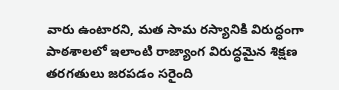వారు ఉంటారని, మత సామ రస్యానికి విరుద్ధంగా పాఠశాలలో ఇలాంటి రాజ్యాంగ విరుద్ధమైన శిక్షణ తరగతులు జరపడం సరైంది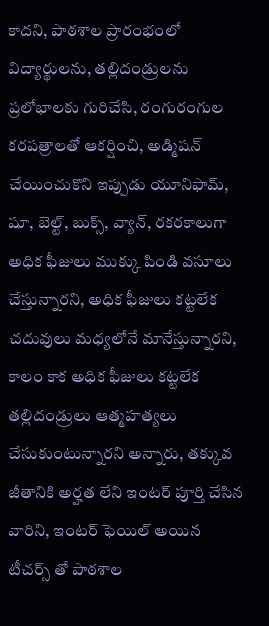కాదని, పాఠశాల ప్రారంభంలో విద్యార్థులను, తల్లిదండ్రులను ప్రలోభాలకు గురిచేసి, రంగురంగుల కరపత్రాలతో ఆకర్షించి, అడ్మిషన్ చేయించుకొని ఇప్పుడు యూనిఫామ్, షూ, బెల్ట్, బుక్స్, వ్యాన్, రకరకాలుగా అధిక ఫీజులు ముక్కు పిండి వసూలు చేస్తున్నారని, అధిక ఫీజులు కట్టలేక చదువులు మధ్యలోనే మానేస్తున్నారని, కాలం కాక అధిక ఫీజులు కట్టలేక తల్లిదండ్రులు ఆత్మహత్యలు చేసుకుంటున్నారని అన్నారు, తక్కువ జీతానికి అర్హత లేని ఇంటర్ పూర్తి చేసిన వారిని, ఇంటర్ ఫెయిల్ అయిన టీచర్స్ తో పాఠశాల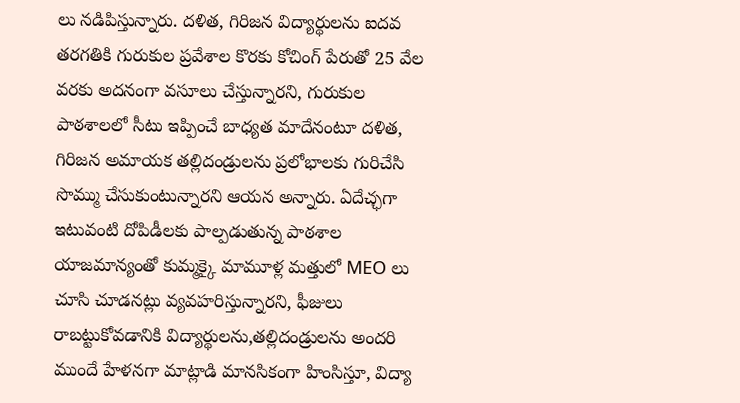లు నడిపిస్తున్నారు. దళిత, గిరిజన విద్యార్థులను ఐదవ తరగతికి గురుకుల ప్రవేశాల కొరకు కోచింగ్ పేరుతో 25 వేల వరకు అదనంగా వసూలు చేస్తున్నారని, గురుకుల పాఠశాలలో సీటు ఇప్పించే బాధ్యత మాదేనంటూ దళిత, గిరిజన అమాయక తల్లిదండ్రులను ప్రలోభాలకు గురిచేసి సొమ్ము చేసుకుంటున్నారని ఆయన అన్నారు. ఏదేచ్ఛగా ఇటువంటి దోపిడీలకు పాల్పడుతున్న పాఠశాల యాజమాన్యంతో కుమ్మక్కై మామూళ్ల మత్తులో MEO లు చూసి చూడనట్లు వ్యవహరిస్తున్నారని, ఫీజులు రాబట్టుకోవడానికి విద్యార్థులను,తల్లిదండ్రులను అందరి ముందే హేళనగా మాట్లాడి మానసికంగా హింసిస్తూ, విద్యా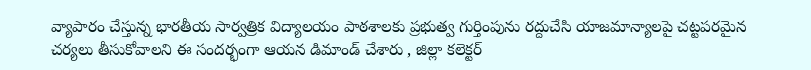వ్యాపారం చేస్తున్న భారతీయ సార్వత్రిక విద్యాలయం పాఠశాలకు ప్రభుత్వ గుర్తింపును రద్దుచేసి యాజమాన్యాలపై చట్టపరమైన చర్యలు తీసుకోవాలని ఈ సందర్భంగా ఆయన డిమాండ్ చేశారు , జిల్లా కలెక్టర్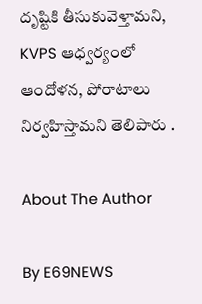దృష్టికి తీసుకువెళ్తామని, KVPS ఆధ్వర్యంలో ఆందోళన, పోరాటాలు నిర్వహిస్తామని తెలిపారు .

About The Author

By E69NEWS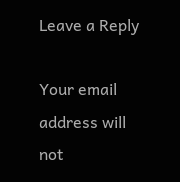Leave a Reply

Your email address will not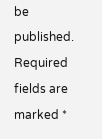be published. Required fields are marked *